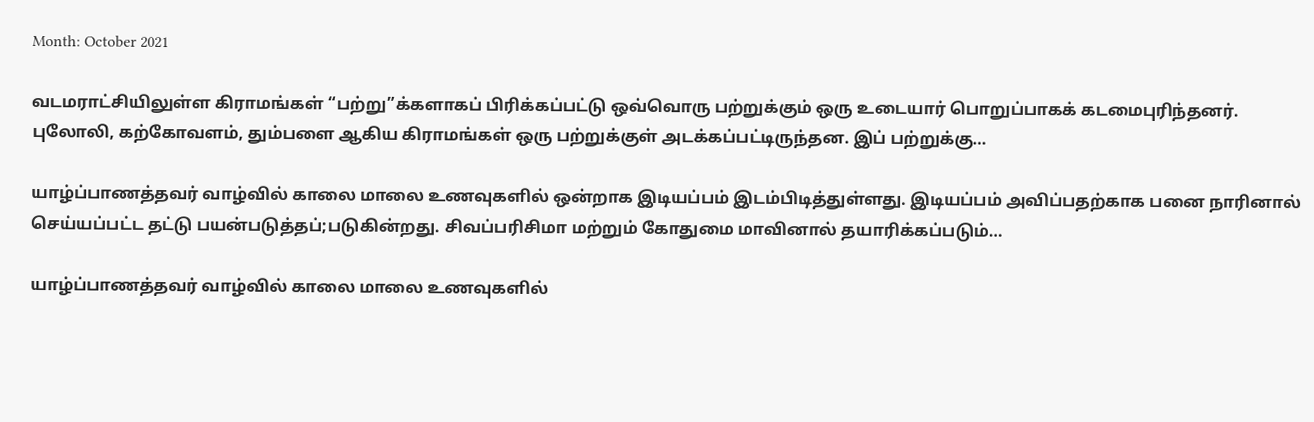Month: October 2021

வடமராட்சியிலுள்ள கிராமங்கள் “பற்று”க்களாகப் பிரிக்கப்பட்டு ஒவ்வொரு பற்றுக்கும் ஒரு உடையார் பொறுப்பாகக் கடமைபுரிந்தனர். புலோலி, கற்கோவளம், தும்பளை ஆகிய கிராமங்கள் ஒரு பற்றுக்குள் அடக்கப்பட்டிருந்தன. இப் பற்றுக்கு…

யாழ்ப்பாணத்தவர் வாழ்வில் காலை மாலை உணவுகளில் ஒன்றாக இடியப்பம் இடம்பிடித்துள்ளது. இடியப்பம் அவிப்பதற்காக பனை நாரினால் செய்யப்பட்ட தட்டு பயன்படுத்தப்;படுகின்றது. சிவப்பரிசிமா மற்றும் கோதுமை மாவினால் தயாரிக்கப்படும்…

யாழ்ப்பாணத்தவர் வாழ்வில் காலை மாலை உணவுகளில்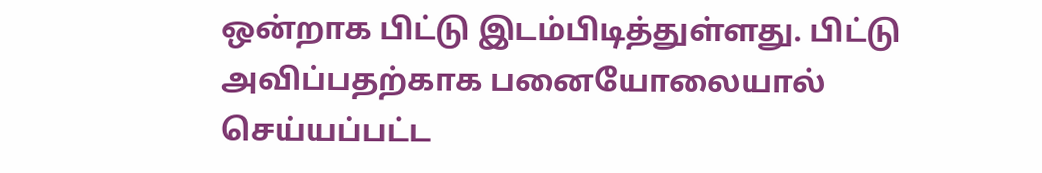ஒன்றாக பிட்டு இடம்பிடித்துள்ளது. பிட்டு அவிப்பதற்காக பனையோலையால் செய்யப்பட்ட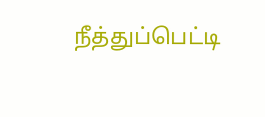நீத்துப்பெட்டி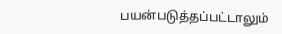பயன்படுத்தப்பட்டாலும்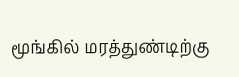மூங்கில் மரத்துண்டிற்கு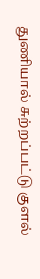துணியால் சுற்றப்பட்டு குளல்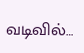வடிவில்…